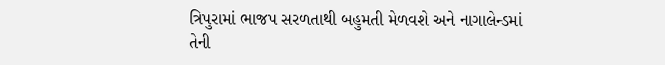ત્રિપુરામાં ભાજપ સરળતાથી બહુમતી મેળવશે અને નાગાલેન્ડમાં તેની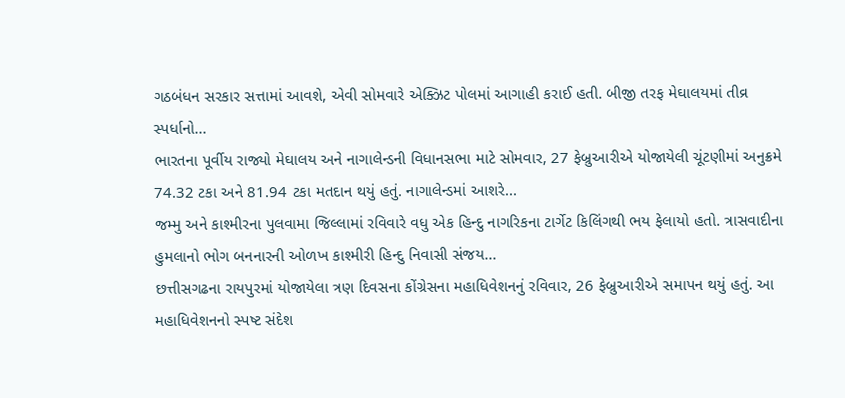ગઠબંધન સરકાર સત્તામાં આવશે, એવી સોમવારે એક્ઝિટ પોલમાં આગાહી કરાઈ હતી. બીજી તરફ મેઘાલયમાં તીવ્ર સ્પર્ધાનો...
ભારતના પૂર્વીય રાજ્યો મેઘાલય અને નાગાલેન્ડની વિધાનસભા માટે સોમવાર, 27 ફેબ્રુઆરીએ યોજાયેલી ચૂંટણીમાં અનુક્રમે 74.32 ટકા અને 81.94 ટકા મતદાન થયું હતું. નાગાલેન્ડમાં આશરે...
જમ્મુ અને કાશ્મીરના પુલવામા જિલ્લામાં રવિવારે વધુ એક હિન્દુ નાગરિકના ટાર્ગેટ કિલિંગથી ભય ફેલાયો હતો. ત્રાસવાદીના હુમલાનો ભોગ બનનારની ઓળખ કાશ્મીરી હિન્દુ નિવાસી સંજય...
છત્તીસગઢના રાયપુરમાં યોજાયેલા ત્રણ દિવસના કોંગ્રેસના મહાધિવેશનનું રવિવાર, 26 ફેબ્રુઆરીએ સમાપન થયું હતું. આ મહાધિવેશનનો સ્પષ્ટ સંદેશ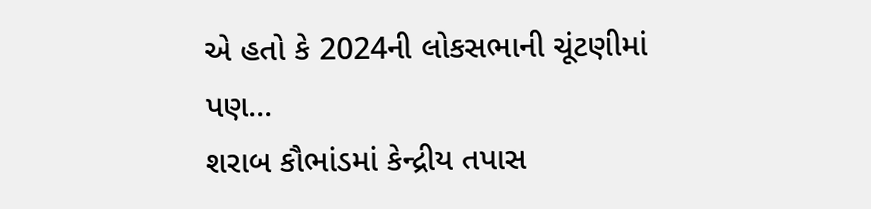એ હતો કે 2024ની લોકસભાની ચૂંટણીમાં પણ...
શરાબ કૌભાંડમાં કેન્દ્રીય તપાસ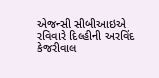એજન્સી સીબીઆઇએ રવિવારે દિલ્હીની અરવિંદ કેજરીવાલ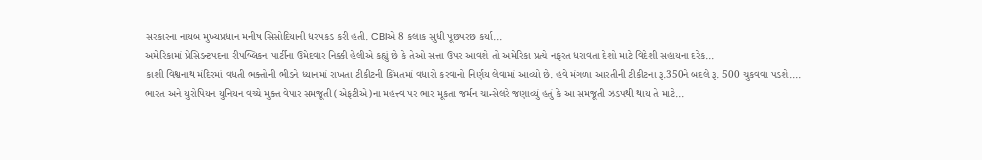સરકારના નાયબ મુખ્યપ્રધાન મનીષ સિસોદિયાની ધરપકડ કરી હતી. CBIએ 8 કલાક સુધી પૂછપરછ કર્યા...
અમેરિકામાં પ્રેસિડન્ટપદના રીપબ્લિકન પાર્ટીના ઉમેદવાર નિક્કી હેલીએ કહ્યું છે કે તેઓ સત્તા ઉપર આવશે તો અમેરિકા પ્રત્યે નફરત ધરાવતા દેશો માટે વિદેશી સહાયના દરેક...
કાશી વિશ્વનાથ મંદિરમાં વધતી ભક્તોની ભીડને ધ્યાનમાં રાખતા ટીકીટની કિંમતમાં વધારો કરવાનો નિર્ણય લેવામાં આવ્યો છે. હવે મંગળા આરતીની ટીકીટના રૂ.350ને બદલે રૂ. 500 ચુકવવા પડશે....
ભારત અને યુરોપિયન યુનિયન વચ્ચે મુક્ત વેપાર સમજૂતી (એફટીએ)ના મહત્ત્વ પર ભાર મૂકતા જર્મન ચાન્સેલરે જણાવ્યું હતું કે આ સમજૂતી ઝડપથી થાય તે માટે...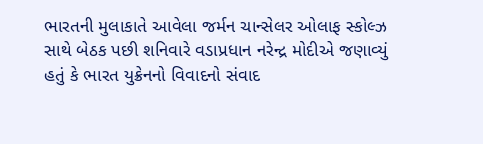ભારતની મુલાકાતે આવેલા જર્મન ચાન્સેલર ઓલાફ સ્કોલ્ઝ સાથે બેઠક પછી શનિવારે વડાપ્રધાન નરેન્દ્ર મોદીએ જણાવ્યું હતું કે ભારત યુક્રેનનો વિવાદનો સંવાદ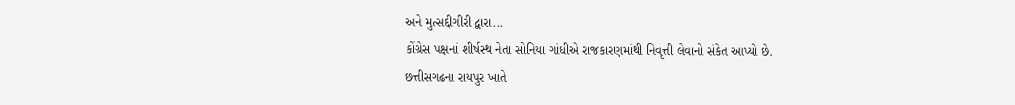અને મુત્સદ્દીગીરી દ્વારા...
કોંગ્રેસ પક્ષનાં શીર્ષસ્થ નેતા સોનિયા ગાંધીએ રાજકારણમાંથી નિવૃત્તી લેવાનો સંકેત આપ્યો છે. છત્તીસગઢના રાયપુર ખાતે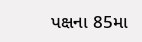પક્ષના 85મા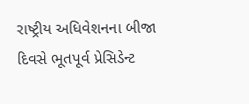રાષ્ટ્રીય અધિવેશનના બીજા દિવસે ભૂતપૂર્વ પ્રેસિડેન્ટ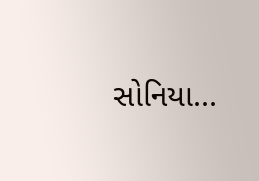સોનિયા...